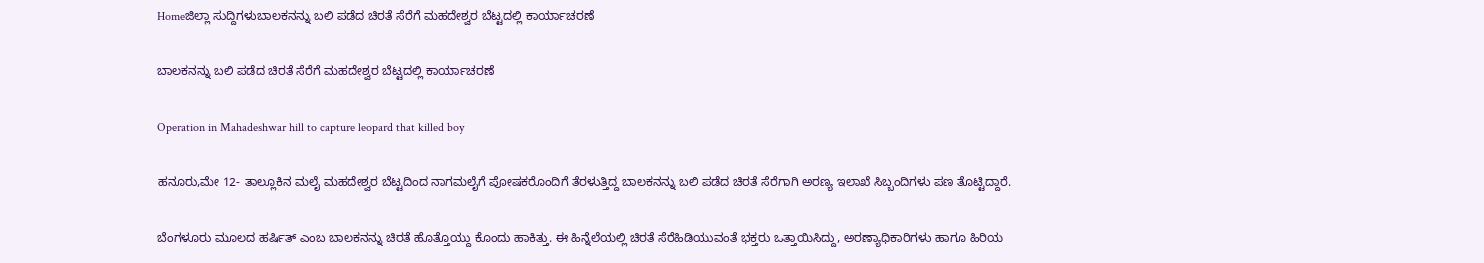Homeಜಿಲ್ಲಾ ಸುದ್ದಿಗಳುಬಾಲಕನನ್ನು ಬಲಿ ಪಡೆದ ಚಿರತೆ ಸೆರೆಗೆ ಮಹದೇಶ್ವರ ಬೆಟ್ಟದಲ್ಲಿ ಕಾರ್ಯಾಚರಣೆ

ಬಾಲಕನನ್ನು ಬಲಿ ಪಡೆದ ಚಿರತೆ ಸೆರೆಗೆ ಮಹದೇಶ್ವರ ಬೆಟ್ಟದಲ್ಲಿ ಕಾರ್ಯಾಚರಣೆ

Operation in Mahadeshwar hill to capture leopard that killed boy

ಹನೂರು,ಮೇ 12- ತಾಲ್ಲೂಕಿನ ಮಲೈ ಮಹದೇಶ್ವರ ಬೆಟ್ಟದಿಂದ ನಾಗಮಲೈಗೆ ಪೋಷಕರೊಂದಿಗೆ ತೆರಳುತ್ತಿದ್ದ ಬಾಲಕನನ್ನು ಬಲಿ ಪಡೆದ ಚಿರತೆ ಸೆರೆಗಾಗಿ ಅರಣ್ಯ ಇಲಾಖೆ ಸಿಬ್ಬಂದಿಗಳು ಪಣ ತೊಟ್ಟಿದ್ದಾರೆ.

ಬೆಂಗಳೂರು ಮೂಲದ ಹರ್ಷಿತ್‌ ಎಂಬ ಬಾಲಕನನ್ನು ಚಿರತೆ ಹೊತ್ತೊಯ್ದು ಕೊಂದು ಹಾಕಿತ್ತು. ಈ ಹಿನ್ನೆಲೆಯಲ್ಲಿ ಚಿರತೆ ಸೆರೆಹಿಡಿಯುವಂತೆ ಭಕ್ತರು ಒತ್ತಾಯಿಸಿದ್ದು, ಅರಣ್ಯಾಧಿಕಾರಿಗಳು ಹಾಗೂ ಹಿರಿಯ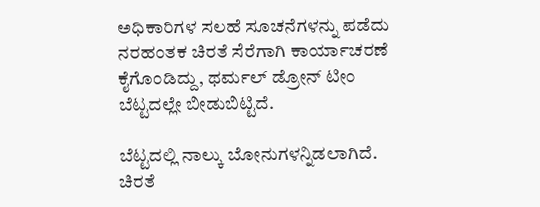ಅಧಿಕಾರಿಗಳ ಸಲಹೆ ಸೂಚನೆಗಳನ್ನು ಪಡೆದು ನರಹಂತಕ ಚಿರತೆ ಸೆರೆಗಾಗಿ ಕಾರ್ಯಾಚರಣೆ ಕೈಗೊಂಡಿದ್ದು, ಥರ್ಮಲ್‌ ಡ್ರೋನ್‌ ಟೀಂ ಬೆಟ್ಟದಲ್ಲೇ ಬೀಡುಬಿಟ್ಟಿದೆ.

ಬೆಟ್ಟದಲ್ಲಿ ನಾಲ್ಕು ಬೋನುಗಳನ್ನಿಡಲಾಗಿದೆ. ಚಿರತೆ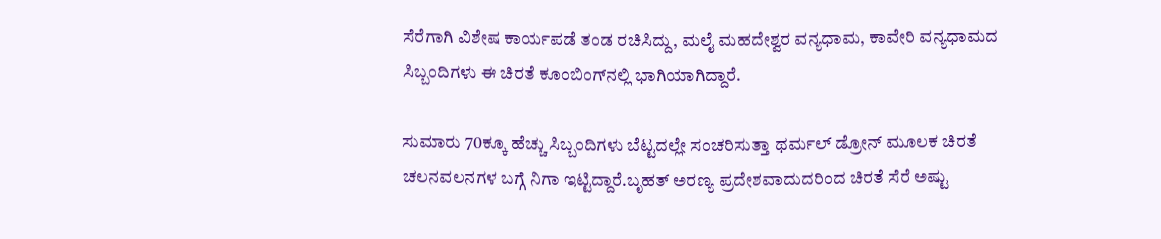ಸೆರೆಗಾಗಿ ವಿಶೇಷ ಕಾರ್ಯಪಡೆ ತಂಡ ರಚಿಸಿದ್ದು, ಮಲೈ ಮಹದೇಶ್ವರ ವನ್ಯಧಾಮ, ಕಾವೇರಿ ವನ್ಯಧಾಮದ ಸಿಬ್ಬಂದಿಗಳು ಈ ಚಿರತೆ ಕೂಂಬಿಂಗ್‌ನಲ್ಲಿ ಭಾಗಿಯಾಗಿದ್ದಾರೆ.

ಸುಮಾರು 70ಕ್ಕೂ ಹೆಚ್ಚು ಸಿಬ್ಬಂದಿಗಳು ಬೆಟ್ಟದಲ್ಲೇ ಸಂಚರಿಸುತ್ತಾ ಥರ್ಮಲ್‌ ಡ್ರೋನ್‌ ಮೂಲಕ ಚಿರತೆ ಚಲನವಲನಗಳ ಬಗ್ಗೆ ನಿಗಾ ಇಟ್ಟಿದ್ದಾರೆ.ಬೃಹತ್‌ ಅರಣ್ಯ ಪ್ರದೇಶವಾದುದರಿಂದ ಚಿರತೆ ಸೆರೆ ಅಷ್ಟು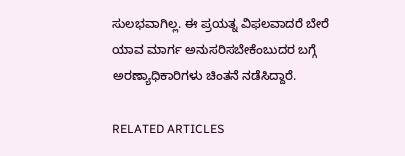ಸುಲಭವಾಗಿಲ್ಲ. ಈ ಪ್ರಯತ್ನ ವಿಫಲವಾದರೆ ಬೇರೆ ಯಾವ ಮಾರ್ಗ ಅನುಸರಿಸಬೇಕೆಂಬುದರ ಬಗ್ಗೆ ಅರಣ್ಯಾಧಿಕಾರಿಗಳು ಚಿಂತನೆ ನಡೆಸಿದ್ದಾರೆ.

RELATED ARTICLES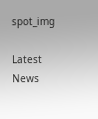spot_img

Latest News